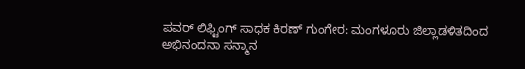ಪವರ್ ಲಿಫ್ಟಿಂಗ್ ಸಾಧಕ ಕಿರಣ್ ಗುಂಗೇರ: ಮಂಗಳೂರು ಜಿಲ್ಲಾಡಳಿತದಿಂದ ಅಭಿನಂದನಾ ಸನ್ಮಾನ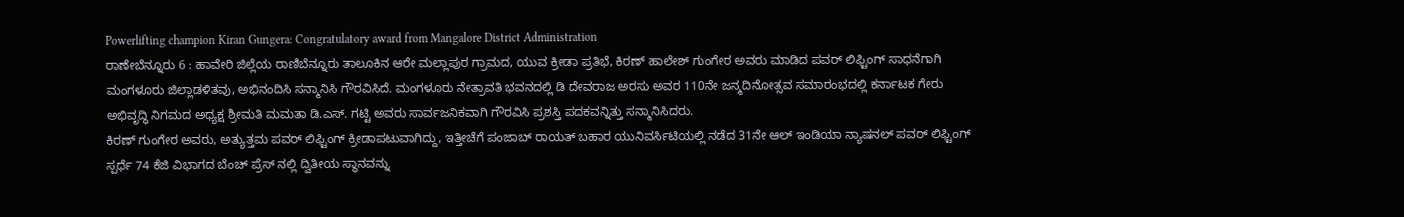Powerlifting champion Kiran Gungera: Congratulatory award from Mangalore District Administration
ರಾಣೇಬೆನ್ನೂರು 6 : ಹಾವೇರಿ ಜಿಲ್ಲೆಯ ರಾಣಿಬೆನ್ನೂರು ತಾಲೂಕಿನ ಆರೇ ಮಲ್ಲಾಪುರ ಗ್ರಾಮದ, ಯುವ ಕ್ರೀಡಾ ಪ್ರತಿಭೆ, ಕಿರಣ್ ಹಾಲೇಶ್ ಗುಂಗೇರ ಅವರು ಮಾಡಿದ ಪವರ್ ಲಿಫ್ಟಿಂಗ್ ಸಾಧನೆಗಾಗಿ ಮಂಗಳೂರು ಜಿಲ್ಲಾಡಳಿತವು, ಅಭಿನಂದಿಸಿ ಸನ್ಮಾನಿಸಿ ಗೌರವಿಸಿದೆ. ಮಂಗಳೂರು ನೇತ್ರಾವತಿ ಭವನದಲ್ಲಿ ಡಿ ದೇವರಾಜ ಅರಸು ಅವರ 110ನೇ ಜನ್ಮದಿನೋತ್ಸವ ಸಮಾರಂಭದಲ್ಲಿ ಕರ್ನಾಟಕ ಗೇರು ಅಭಿವೃದ್ಧಿ ನಿಗಮದ ಅಧ್ಯಕ್ಷ ಶ್ರೀಮತಿ ಮಮತಾ ಡಿ.ಎಸ್. ಗಟ್ಟಿ ಅವರು ಸಾರ್ವಜನಿಕವಾಗಿ ಗೌರವಿಸಿ ಪ್ರಶಸ್ತಿ ಪದಕವನ್ನಿತ್ತು ಸನ್ಮಾನಿಸಿದರು.
ಕಿರಣ್ ಗುಂಗೇರ ಅವರು, ಅತ್ಯುತ್ತಮ ಪವರ್ ಲಿಫ್ಟಿಂಗ್ ಕ್ರೀಡಾಪಟುವಾಗಿದ್ದು, ಇತ್ತೀಚೆಗೆ ಪಂಜಾಬ್ ರಾಯತ್ ಬಹಾರ ಯುನಿವರ್ಸಿಟಿಯಲ್ಲಿ ನಡೆದ 31ನೇ ಆಲ್ ಇಂಡಿಯಾ ನ್ಯಾಷನಲ್ ಪವರ್ ಲಿಫ್ಟಿಂಗ್ ಸ್ಪರ್ಧೆ 74 ಕೆಜಿ ವಿಭಾಗದ ಬೆಂಚ್ ಪ್ರೆಸ್ ನಲ್ಲಿ ದ್ವಿತೀಯ ಸ್ಥಾನವನ್ನು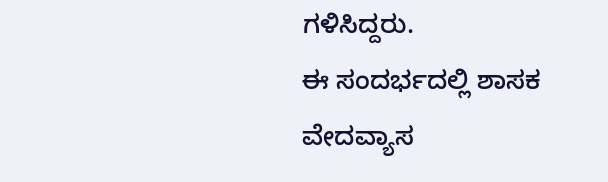ಗಳಿಸಿದ್ದರು.
ಈ ಸಂದರ್ಭದಲ್ಲಿ ಶಾಸಕ ವೇದವ್ಯಾಸ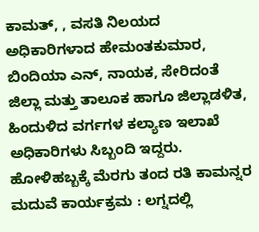ಕಾಮತ್, , ವಸತಿ ನಿಲಯದ ಅಧಿಕಾರಿಗಳಾದ ಹೇಮಂತಕುಮಾರ, ಬಿಂದಿಯಾ ಎನ್, ನಾಯಕ, ಸೇರಿದಂತೆ ಜಿಲ್ಲಾ ಮತ್ತು ತಾಲೂಕ ಹಾಗೂ ಜಿಲ್ಲಾಡಳಿತ, ಹಿಂದುಳಿದ ವರ್ಗಗಳ ಕಲ್ಯಾಣ ಇಲಾಖೆ ಅಧಿಕಾರಿಗಳು ಸಿಬ್ಬಂದಿ ಇದ್ದರು.
ಹೋಳಿಹಬ್ಬಕ್ಕೆ ಮೆರಗು ತಂದ ರತಿ ಕಾಮನ್ನರ ಮದುವೆ ಕಾರ್ಯಕ್ರಮ : ಲಗ್ನದಲ್ಲಿ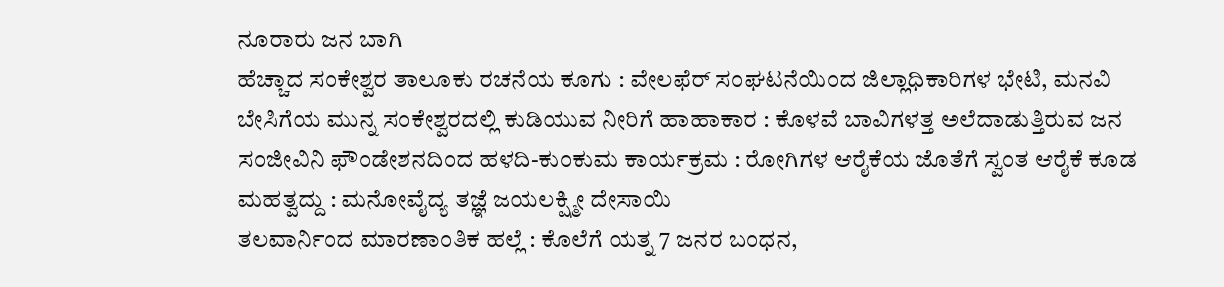ನೂರಾರು ಜನ ಬಾಗಿ
ಹೆಚ್ಚಾದ ಸಂಕೇಶ್ವರ ತಾಲೂಕು ರಚನೆಯ ಕೂಗು : ವೇಲಫೆರ್ ಸಂಘಟನೆಯಿಂದ ಜಿಲ್ಲಾಧಿಕಾರಿಗಳ ಭೇಟಿ, ಮನವಿ
ಬೇಸಿಗೆಯ ಮುನ್ನ ಸಂಕೇಶ್ವರದಲ್ಲಿ ಕುಡಿಯುವ ನೀರಿಗೆ ಹಾಹಾಕಾರ : ಕೊಳವೆ ಬಾವಿಗಳತ್ತ ಅಲೆದಾಡುತ್ತಿರುವ ಜನ
ಸಂಜೀವಿನಿ ಫೌಂಡೇಶನದಿಂದ ಹಳದಿ-ಕುಂಕುಮ ಕಾರ್ಯಕ್ರಮ : ರೋಗಿಗಳ ಆರೈಕೆಯ ಜೊತೆಗೆ ಸ್ವಂತ ಆರೈಕೆ ಕೂಡ ಮಹತ್ವದ್ದು : ಮನೋವೈದ್ಯ ತಜ್ಞೆ ಜಯಲಕ್ಷ್ಮೀ ದೇಸಾಯಿ
ತಲವಾರ್ನಿಂದ ಮಾರಣಾಂತಿಕ ಹಲ್ಲೆ : ಕೊಲೆಗೆ ಯತ್ನ 7 ಜನರ ಬಂಧನ,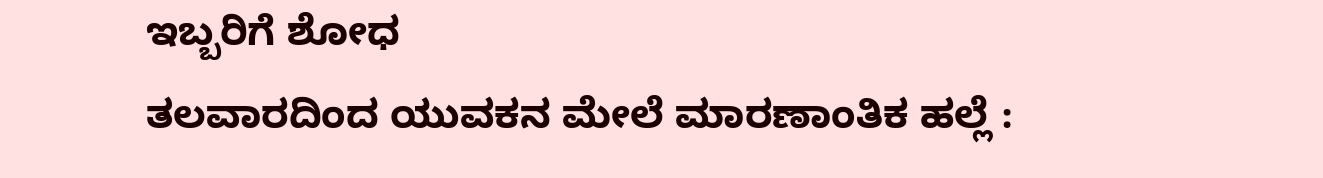ಇಬ್ಬರಿಗೆ ಶೋಧ
ತಲವಾರದಿಂದ ಯುವಕನ ಮೇಲೆ ಮಾರಣಾಂತಿಕ ಹಲ್ಲೆ :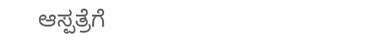ಆಸ್ಪತ್ರೆಗೆ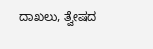ದಾಖಲು, ತ್ವೇಷದ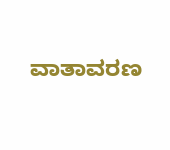ವಾತಾವರಣ